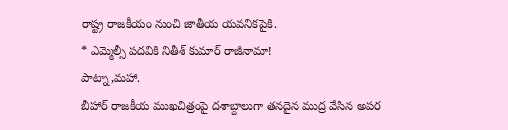రాష్ట్ర రాజకీయం నుంచి జాతీయ యవనికపైకి.
* ఎమ్మెల్సీ పదవికి నితీశ్ కుమార్ రాజీనామా!
పాట్నా,మహా.
బీహార్ రాజకీయ ముఖచిత్రంపై దశాబ్దాలుగా తనదైన ముద్ర వేసిన అపర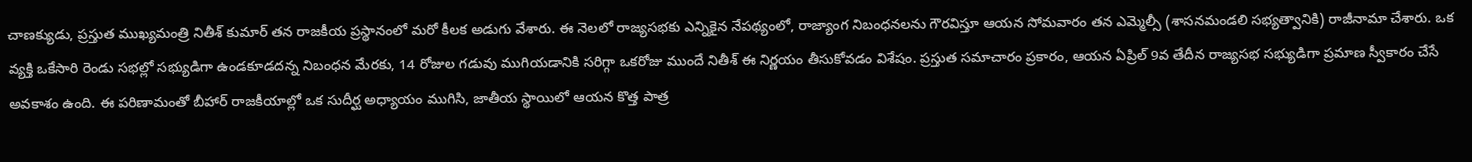చాణక్యుడు, ప్రస్తుత ముఖ్యమంత్రి నితీశ్ కుమార్ తన రాజకీయ ప్రస్థానంలో మరో కీలక అడుగు వేశారు. ఈ నెలలో రాజ్యసభకు ఎన్నికైన నేపథ్యంలో, రాజ్యాంగ నిబంధనలను గౌరవిస్తూ ఆయన సోమవారం తన ఎమ్మెల్సీ (శాసనమండలి సభ్యత్వానికి) రాజీనామా చేశారు. ఒక వ్యక్తి ఒకేసారి రెండు సభల్లో సభ్యుడిగా ఉండకూడదన్న నిబంధన మేరకు, 14 రోజుల గడువు ముగియడానికి సరిగ్గా ఒకరోజు ముందే నితీశ్ ఈ నిర్ణయం తీసుకోవడం విశేషం. ప్రస్తుత సమాచారం ప్రకారం, ఆయన ఏప్రిల్ 9వ తేదీన రాజ్యసభ సభ్యుడిగా ప్రమాణ స్వీకారం చేసే అవకాశం ఉంది. ఈ పరిణామంతో బీహార్ రాజకీయాల్లో ఒక సుదీర్ఘ అధ్యాయం ముగిసి, జాతీయ స్థాయిలో ఆయన కొత్త పాత్ర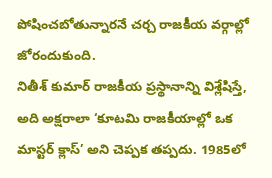పోషించబోతున్నారనే చర్చ రాజకీయ వర్గాల్లో జోరందుకుంది.
నితీశ్ కుమార్ రాజకీయ ప్రస్థానాన్ని విశ్లేషిస్తే, అది అక్షరాలా ‘కూటమి రాజకీయాల్లో ఒక మాస్టర్ క్లాస్’ అని చెప్పక తప్పదు. 1985లో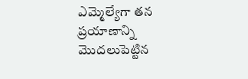ఎమ్మెల్యేగా తన ప్రయాణాన్ని మొదలుపెట్టిన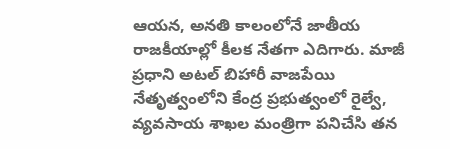ఆయన, అనతి కాలంలోనే జాతీయ రాజకీయాల్లో కీలక నేతగా ఎదిగారు. మాజీ ప్రధాని అటల్ బిహారీ వాజపేయి నేతృత్వంలోని కేంద్ర ప్రభుత్వంలో రైల్వే, వ్యవసాయ శాఖల మంత్రిగా పనిచేసి తన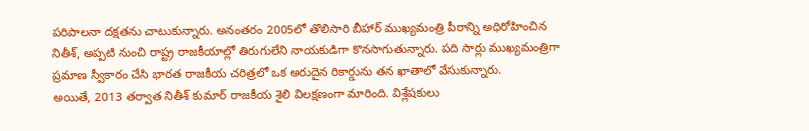పరిపాలనా దక్షతను చాటుకున్నారు. అనంతరం 2005లో తొలిసారి బీహార్ ముఖ్యమంత్రి పీఠాన్ని అధిరోహించిన నితీశ్, అప్పటి నుంచి రాష్ట్ర రాజకీయాల్లో తిరుగులేని నాయకుడిగా కొనసాగుతున్నారు. పది సార్లు ముఖ్యమంత్రిగా ప్రమాణ స్వీకారం చేసి భారత రాజకీయ చరిత్రలో ఒక అరుదైన రికార్డును తన ఖాతాలో వేసుకున్నారు.
అయితే, 2013 తర్వాత నితీశ్ కుమార్ రాజకీయ శైలి విలక్షణంగా మారింది. విశ్లేషకులు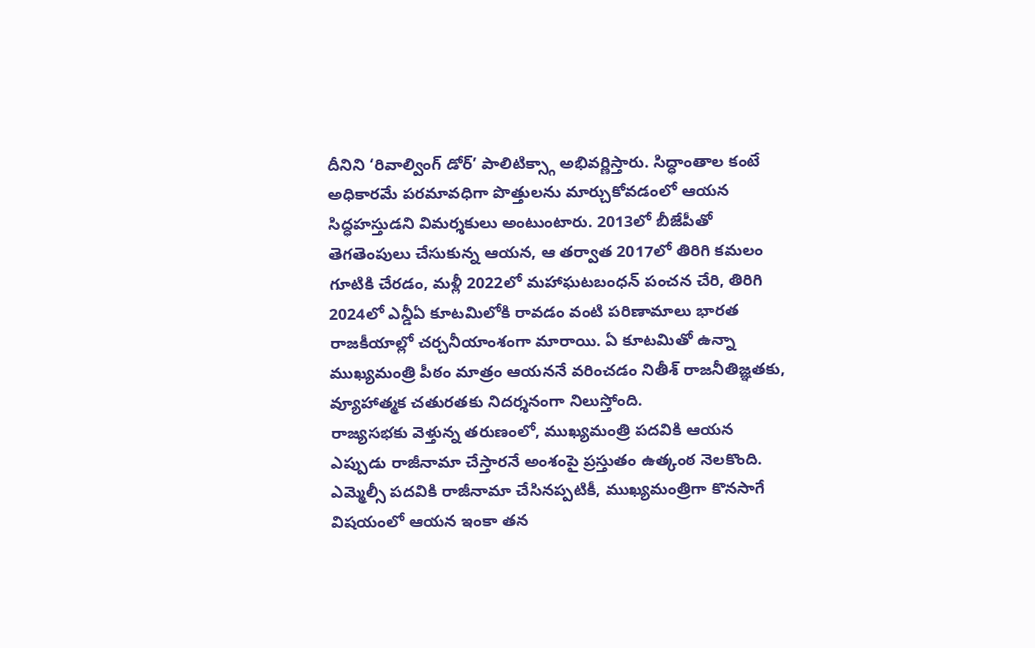దీనిని ‘రివాల్వింగ్ డోర్’ పాలిటిక్స్గా అభివర్ణిస్తారు. సిద్ధాంతాల కంటే అధికారమే పరమావధిగా పొత్తులను మార్చుకోవడంలో ఆయన సిద్ధహస్తుడని విమర్శకులు అంటుంటారు. 2013లో బీజేపీతో తెగతెంపులు చేసుకున్న ఆయన, ఆ తర్వాత 2017లో తిరిగి కమలం గూటికి చేరడం, మళ్లీ 2022లో మహాఘటబంధన్ పంచన చేరి, తిరిగి 2024లో ఎన్డీఏ కూటమిలోకి రావడం వంటి పరిణామాలు భారత రాజకీయాల్లో చర్చనీయాంశంగా మారాయి. ఏ కూటమితో ఉన్నా ముఖ్యమంత్రి పీఠం మాత్రం ఆయననే వరించడం నితీశ్ రాజనీతిజ్ఞతకు, వ్యూహాత్మక చతురతకు నిదర్శనంగా నిలుస్తోంది.
రాజ్యసభకు వెళ్తున్న తరుణంలో, ముఖ్యమంత్రి పదవికి ఆయన ఎప్పుడు రాజీనామా చేస్తారనే అంశంపై ప్రస్తుతం ఉత్కంఠ నెలకొంది. ఎమ్మెల్సీ పదవికి రాజీనామా చేసినప్పటికీ, ముఖ్యమంత్రిగా కొనసాగే విషయంలో ఆయన ఇంకా తన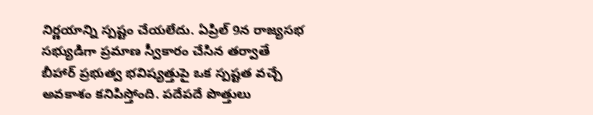నిర్ణయాన్ని స్పష్టం చేయలేదు. ఏప్రిల్ 9న రాజ్యసభ సభ్యుడిగా ప్రమాణ స్వీకారం చేసిన తర్వాతే బీహార్ ప్రభుత్వ భవిష్యత్తుపై ఒక స్పష్టత వచ్చే అవకాశం కనిపిస్తోంది. పదేపదే పొత్తులు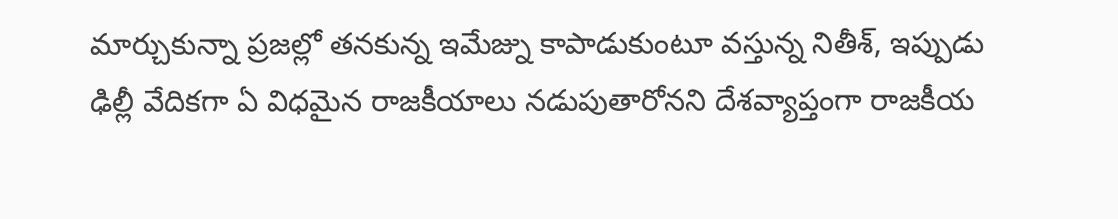మార్చుకున్నా ప్రజల్లో తనకున్న ఇమేజ్ను కాపాడుకుంటూ వస్తున్న నితీశ్, ఇప్పుడు ఢిల్లీ వేదికగా ఏ విధమైన రాజకీయాలు నడుపుతారోనని దేశవ్యాప్తంగా రాజకీయ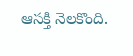ఆసక్తి నెలకొంది.